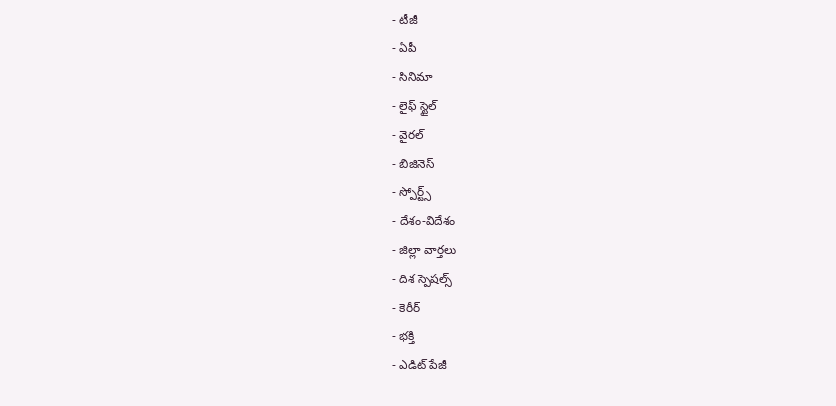- టీజీ
- ఏపీ
- సినిమా
- లైఫ్ స్టైల్
- వైరల్
- బిజినెస్
- స్పోర్ట్స్
- దేశం-విదేశం
- జిల్లా వార్తలు
- దిశ స్పెషల్స్
- కెరీర్
- భక్తి
- ఎడిట్ పేజీ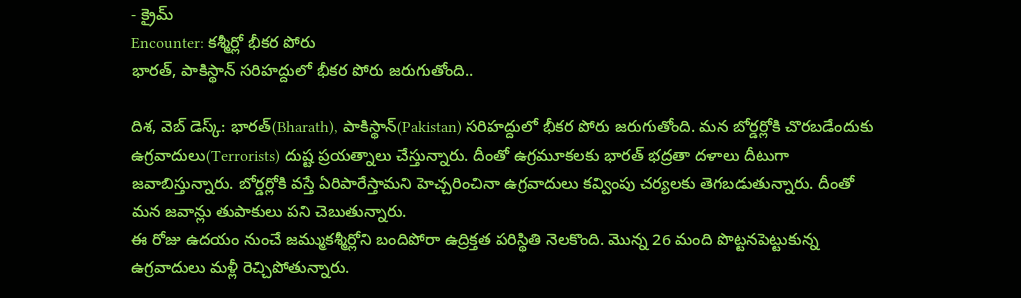- క్రైమ్
Encounter: కశ్మీర్లో భీకర పోరు
భారత్, పాకిస్థాన్ సరిహద్దులో భీకర పోరు జరుగుతోంది..

దిశ, వెబ్ డెస్క్: భారత్(Bharath), పాకిస్థాన్(Pakistan) సరిహద్దులో భీకర పోరు జరుగుతోంది. మన బోర్డర్లోకి చొరబడేందుకు ఉగ్రవాదులు(Terrorists) దుష్ట ప్రయత్నాలు చేస్తున్నారు. దీంతో ఉగ్రమూకలకు భారత్ భద్రతా దళాలు దీటుగా జవాబిస్తున్నారు. బోర్డర్లోకి వస్తే ఏరిపారేస్తామని హెచ్చరించినా ఉగ్రవాదులు కవ్వింపు చర్యలకు తెగబడుతున్నారు. దీంతో మన జవాన్లు తుపాకులు పని చెబుతున్నారు.
ఈ రోజు ఉదయం నుంచే జమ్ముకశ్మీర్లోని బందిపోరా ఉద్రిక్తత పరిస్థితి నెలకొంది. మొన్న 26 మంది పొట్టనపెట్టుకున్న ఉగ్రవాదులు మళ్లీ రెచ్చిపోతున్నారు.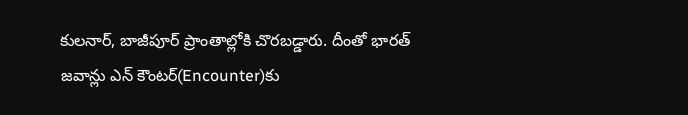కులనార్, బాజీపూర్ ప్రాంతాల్లోకి చొరబడ్డారు. దీంతో భారత్ జవాన్లు ఎన్ కౌంటర్(Encounter)కు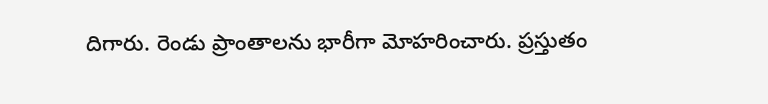దిగారు. రెండు ప్రాంతాలను భారీగా మోహరించారు. ప్రస్తుతం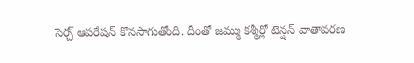సెర్చ్ ఆపరేషన్ కొనసాగుతోంది. దీంతో జమ్ము కశ్మీర్లో టెన్షన్ వాతావరణ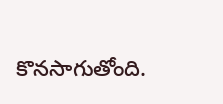కొనసాగుతోంది.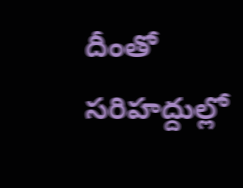దీంతో సరిహద్దుల్లో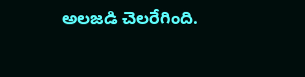అలజడి చెలరేగింది.